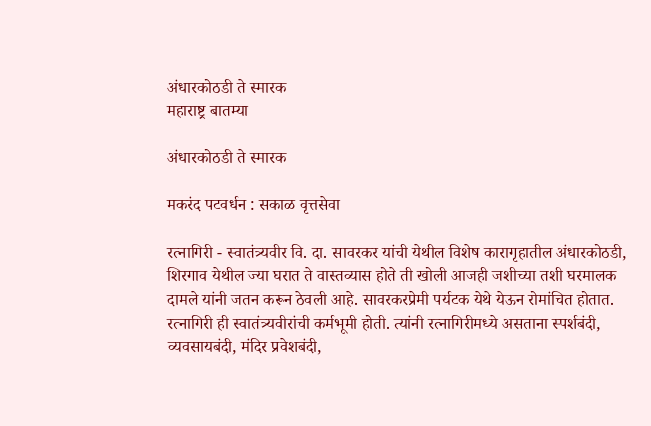अंधारकोठडी ते स्मारक
महाराष्ट्र बातम्या

अंधारकोठडी ते स्मारक

मकरंद पटवर्धन : सकाळ वृत्तसेवा

रत्नागिरी - स्वातंत्र्यवीर वि. दा. सावरकर यांची येथील विशेष कारागृहातील अंधारकोठडी, शिरगाव येथील ज्या घरात ते वास्तव्यास होते ती खोली आजही जशीच्या तशी घरमालक दामले यांनी जतन करून ठेवली आहे. सावरकरप्रेमी पर्यटक येथे येऊन रोमांचित होतात. रत्नागिरी ही स्वातंत्र्यवीरांची कर्मभूमी होती. त्यांनी रत्नागिरीमध्ये असताना स्पर्शबंदी, व्यवसायबंदी, मंदिर प्रवेशबंदी,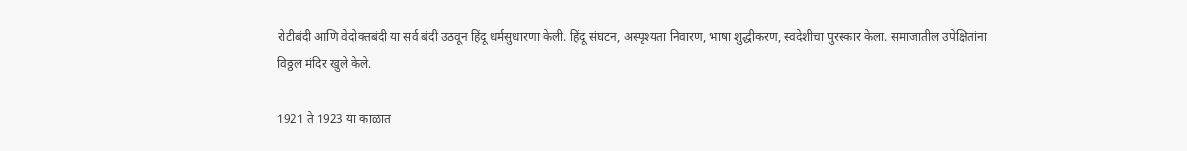रोटीबंदी आणि वेदोक्तबंदी या सर्व बंदी उठवून हिंदू धर्मसुधारणा केली. हिंदू संघटन, अस्पृश्‍यता निवारण, भाषा शुद्धीकरण, स्वदेशीचा पुरस्कार केला. समाजातील उपेक्षितांना विठ्ठल मंदिर खुले केले.

1921 ते 1923 या काळात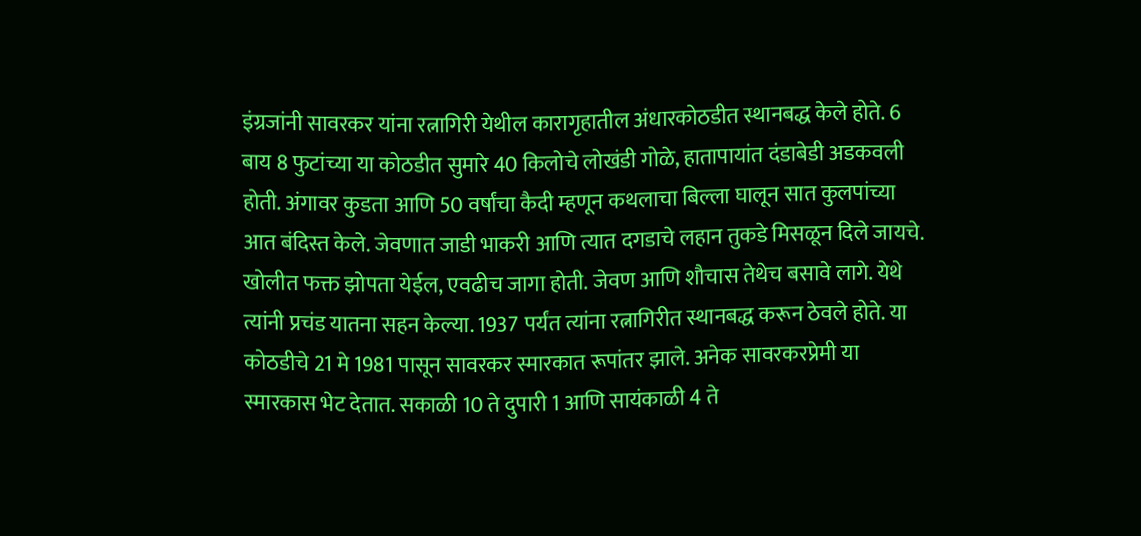इंग्रजांनी सावरकर यांना रत्नागिरी येथील कारागृहातील अंधारकोठडीत स्थानबद्ध केले होते. 6 बाय 8 फुटांच्या या कोठडीत सुमारे 40 किलोचे लोखंडी गोळे, हातापायांत दंडाबेडी अडकवली होती. अंगावर कुडता आणि 50 वर्षांचा कैदी म्हणून कथलाचा बिल्ला घालून सात कुलपांच्या आत बंदिस्त केले. जेवणात जाडी भाकरी आणि त्यात दगडाचे लहान तुकडे मिसळून दिले जायचे. खोलीत फक्त झोपता येईल, एवढीच जागा होती. जेवण आणि शौचास तेथेच बसावे लागे. येथे त्यांनी प्रचंड यातना सहन केल्या. 1937 पर्यंत त्यांना रत्नागिरीत स्थानबद्ध करून ठेवले होते. या कोठडीचे 21 मे 1981 पासून सावरकर स्मारकात रूपांतर झाले. अनेक सावरकरप्रेमी या स्मारकास भेट देतात. सकाळी 10 ते दुपारी 1 आणि सायंकाळी 4 ते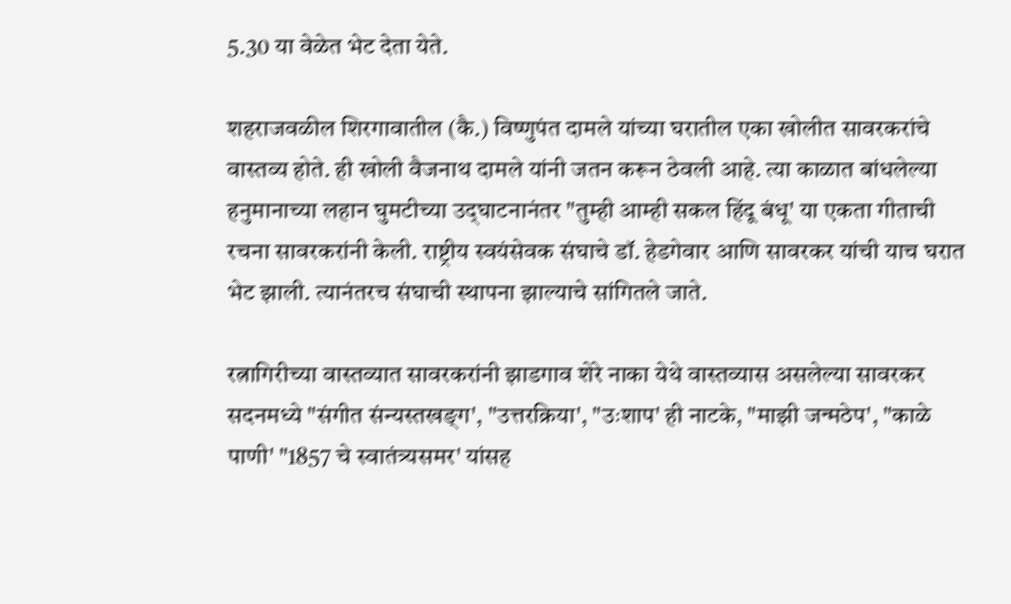5.30 या वेळेत भेट देता येते.

शहराजवळील शिरगावातील (कै.) विष्णुपंत दामले यांच्या घरातील एका खोलीत सावरकरांचे वास्तव्य होते. ही खोली वैजनाथ दामले यांनी जतन करून ठेवली आहे. त्या काळात बांधलेल्या हनुमानाच्या लहान घुमटीच्या उद्‌घाटनानंतर "तुम्ही आम्ही सकल हिंदू बंधू' या एकता गीताची रचना सावरकरांनी केली. राष्ट्रीय स्वयंसेवक संघाचे डॉ. हेडगेवार आणि सावरकर यांची याच घरात भेट झाली. त्यानंतरच संघाची स्थापना झाल्याचे सांगितले जाते.

रत्नागिरीच्या वास्तव्यात सावरकरांनी झाडगाव शेरे नाका येथे वास्तव्यास असलेल्या सावरकर सदनमध्ये "संगीत संन्यस्तखङ्‌ग', "उत्तरक्रिया', "उःशाप' ही नाटके, "माझी जन्मठेप', "काळे पाणी' "1857 चे स्वातंत्र्यसमर' यांसह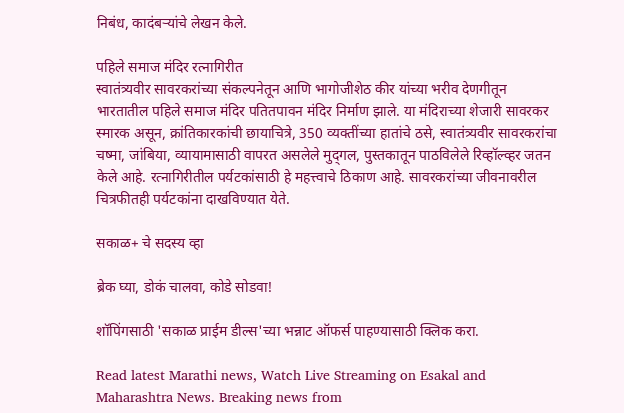निबंध, कादंबऱ्यांचे लेखन केले.

पहिले समाज मंदिर रत्नागिरीत
स्वातंत्र्यवीर सावरकरांच्या संकल्पनेतून आणि भागोजीशेठ कीर यांच्या भरीव देणगीतून भारतातील पहिले समाज मंदिर पतितपावन मंदिर निर्माण झाले. या मंदिराच्या शेजारी सावरकर स्मारक असून, क्रांतिकारकांची छायाचित्रे, 350 व्यक्तींच्या हातांचे ठसे, स्वातंत्र्यवीर सावरकरांचा चष्मा, जांबिया, व्यायामासाठी वापरत असलेले मुद्‌गल, पुस्तकातून पाठविलेले रिव्हॉल्व्हर जतन केले आहे. रत्नागिरीतील पर्यटकांसाठी हे महत्त्वाचे ठिकाण आहे. सावरकरांच्या जीवनावरील चित्रफीतही पर्यटकांना दाखविण्यात येते.

सकाळ+ चे सदस्य व्हा

ब्रेक घ्या, डोकं चालवा, कोडे सोडवा!

शॉपिंगसाठी 'सकाळ प्राईम डील्स'च्या भन्नाट ऑफर्स पाहण्यासाठी क्लिक करा.

Read latest Marathi news, Watch Live Streaming on Esakal and Maharashtra News. Breaking news from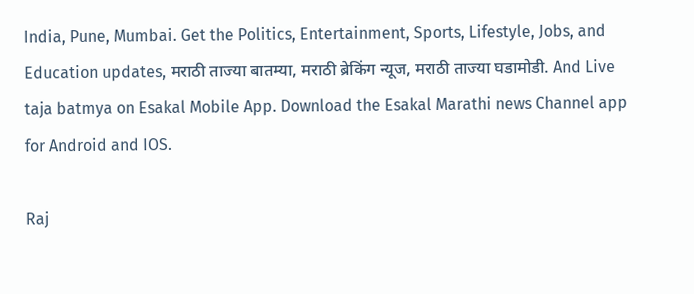India, Pune, Mumbai. Get the Politics, Entertainment, Sports, Lifestyle, Jobs, and Education updates, मराठी ताज्या बातम्या, मराठी ब्रेकिंग न्यूज, मराठी ताज्या घडामोडी. And Live taja batmya on Esakal Mobile App. Download the Esakal Marathi news Channel app for Android and IOS.

Raj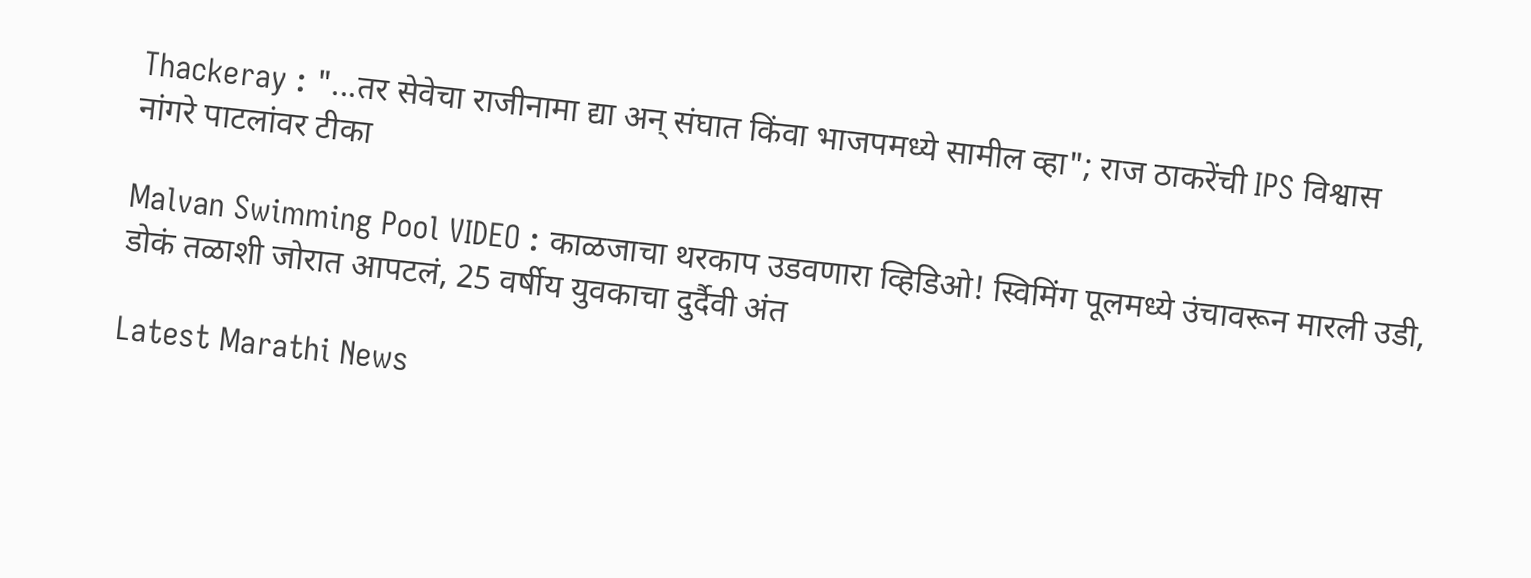Thackeray : "...तर सेवेचा राजीनामा द्या अन् संघात किंवा भाजपमध्ये सामील व्हा"; राज ठाकरेंची IPS विश्वास नांगरे पाटलांवर टीका

Malvan Swimming Pool VIDEO : काळजाचा थरकाप उडवणारा व्हिडिओ! स्विमिंग पूलमध्ये उंचावरून मारली उडी, डोकं तळाशी जोरात आपटलं, 25 वर्षीय युवकाचा दुर्दैवी अंत

Latest Marathi News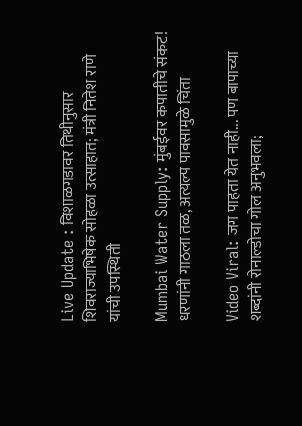Live Update : विशाळगडावर तिथीनुसार शिवराज्याभिषेक सोहळा उत्साहात; मंत्री नितेश राणे यांची उपस्थिती

Mumbai Water Supply: मुंबईवर कपातीचे संकट! धरणांनी गाठला तळ, अत्यल्प पावसामुळे चिंता

Video Viral: जग पाहता येत नाही... पण बापाच्या शब्दांनी रोनाल्डोचा गोल अनुभवला;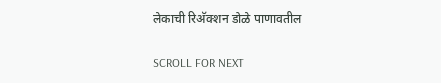लेकाची रिअ‍ॅक्शन डोळे पाणावतील

SCROLL FOR NEXT